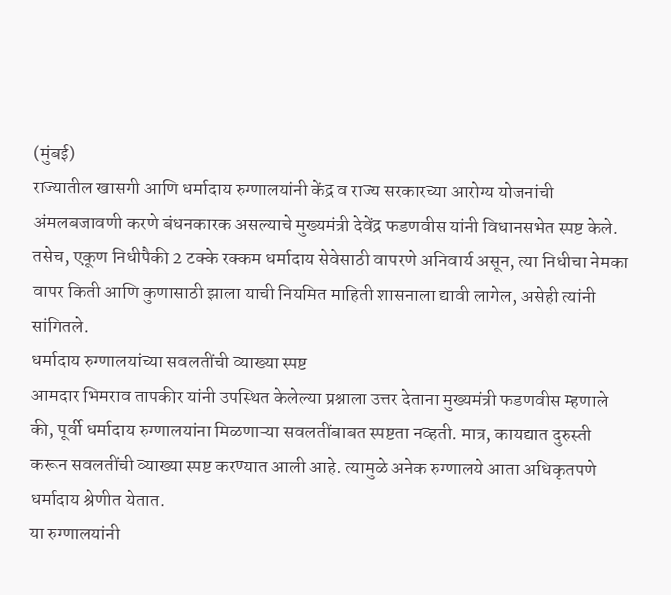(मुंबई)
राज्यातील खासगी आणि धर्मादाय रुग्णालयांनी केंद्र व राज्य सरकारच्या आरोग्य योजनांची अंमलबजावणी करणे बंधनकारक असल्याचे मुख्यमंत्री देवेंद्र फडणवीस यांनी विधानसभेत स्पष्ट केले. तसेच, एकूण निधीपैकी 2 टक्के रक्कम धर्मादाय सेवेसाठी वापरणे अनिवार्य असून, त्या निधीचा नेमका वापर किती आणि कुणासाठी झाला याची नियमित माहिती शासनाला द्यावी लागेल, असेही त्यांनी सांगितले.
धर्मादाय रुग्णालयांच्या सवलतींची व्याख्या स्पष्ट
आमदार भिमराव तापकीर यांनी उपस्थित केलेल्या प्रश्नाला उत्तर देताना मुख्यमंत्री फडणवीस म्हणाले की, पूर्वी धर्मादाय रुग्णालयांना मिळणाऱ्या सवलतींबाबत स्पष्टता नव्हती. मात्र, कायद्यात दुरुस्ती करून सवलतींची व्याख्या स्पष्ट करण्यात आली आहे. त्यामुळे अनेक रुग्णालये आता अधिकृतपणे धर्मादाय श्रेणीत येतात.
या रुग्णालयांनी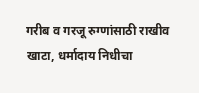गरीब व गरजू रुग्णांसाठी राखीव खाटा, धर्मादाय निधीचा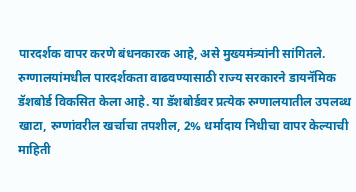पारदर्शक वापर करणे बंधनकारक आहे, असे मुख्यमंत्र्यांनी सांगितले. रुग्णालयांमधील पारदर्शकता वाढवण्यासाठी राज्य सरकारने डायनॅमिक डॅशबोर्ड विकसित केला आहे. या डॅशबोर्डवर प्रत्येक रुग्णालयातील उपलब्ध खाटा, रुग्णांवरील खर्चाचा तपशील, 2% धर्मादाय निधीचा वापर केल्याची माहिती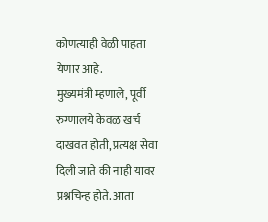कोणत्याही वेळी पाहता येणार आहे.
मुख्यमंत्री म्हणाले, पूर्वी रुग्णालये केवळ खर्च दाखवत होती, प्रत्यक्ष सेवा दिली जाते की नाही यावर प्रश्नचिन्ह होते. आता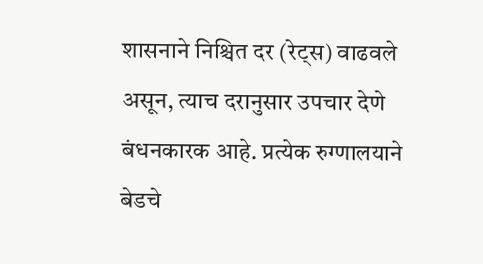शासनाने निश्चित दर (रेट्स) वाढवले असून, त्याच दरानुसार उपचार देणे बंधनकारक आहे. प्रत्येक रुग्णालयाने बेडचे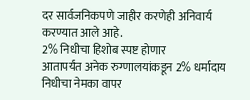दर सार्वजनिकपणे जाहीर करणेही अनिवार्य करण्यात आले आहे.
2% निधीचा हिशोब स्पष्ट होणार
आतापर्यंत अनेक रुग्णालयांकडून 2% धर्मादाय निधीचा नेमका वापर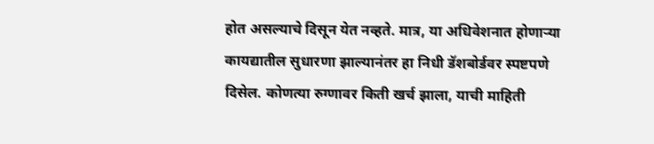होत असल्याचे दिसून येत नव्हते. मात्र, या अधिवेशनात होणाऱ्या कायद्यातील सुधारणा झाल्यानंतर हा निधी डॅशबोर्डवर स्पष्टपणे दिसेल. कोणत्या रुग्णावर किती खर्च झाला, याची माहिती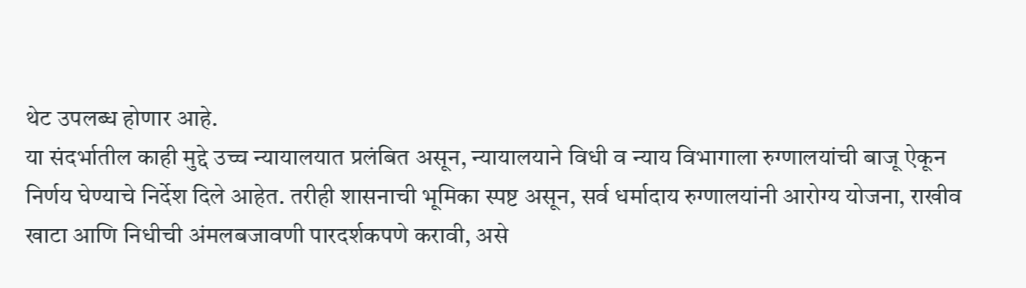थेट उपलब्ध होणार आहे.
या संदर्भातील काही मुद्दे उच्च न्यायालयात प्रलंबित असून, न्यायालयाने विधी व न्याय विभागाला रुग्णालयांची बाजू ऐकून निर्णय घेण्याचे निर्देश दिले आहेत. तरीही शासनाची भूमिका स्पष्ट असून, सर्व धर्मादाय रुग्णालयांनी आरोग्य योजना, राखीव खाटा आणि निधीची अंमलबजावणी पारदर्शकपणे करावी, असे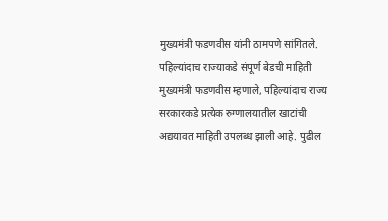मुख्यमंत्री फडणवीस यांनी ठामपणे सांगितले.
पहिल्यांदाच राज्याकडे संपूर्ण बेडची माहिती
मुख्यमंत्री फडणवीस म्हणाले, पहिल्यांदाच राज्य सरकारकडे प्रत्येक रुग्णालयातील खाटांची अद्ययावत माहिती उपलब्ध झाली आहे. पुढील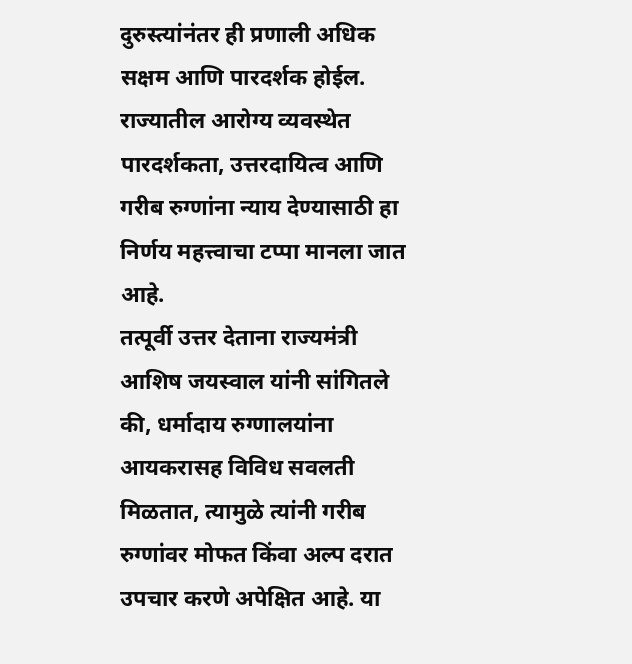दुरुस्त्यांनंतर ही प्रणाली अधिक सक्षम आणि पारदर्शक होईल. राज्यातील आरोग्य व्यवस्थेत पारदर्शकता, उत्तरदायित्व आणि गरीब रुग्णांना न्याय देण्यासाठी हा निर्णय महत्त्वाचा टप्पा मानला जात आहे.
तत्पूर्वी उत्तर देताना राज्यमंत्री आशिष जयस्वाल यांनी सांगितले की, धर्मादाय रुग्णालयांना आयकरासह विविध सवलती मिळतात, त्यामुळे त्यांनी गरीब रुग्णांवर मोफत किंवा अल्प दरात उपचार करणे अपेक्षित आहे. या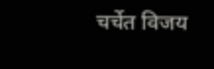चर्चेत विजय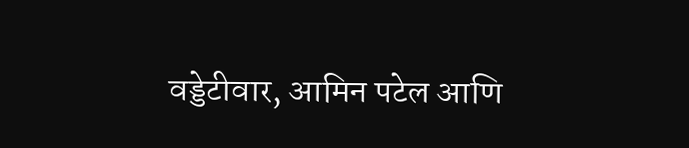वड्डेटीवार, आमिन पटेल आणि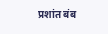प्रशांत बंब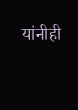यांनीही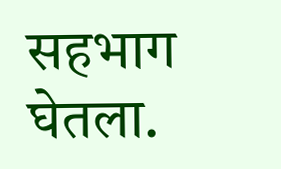सहभाग घेतला.